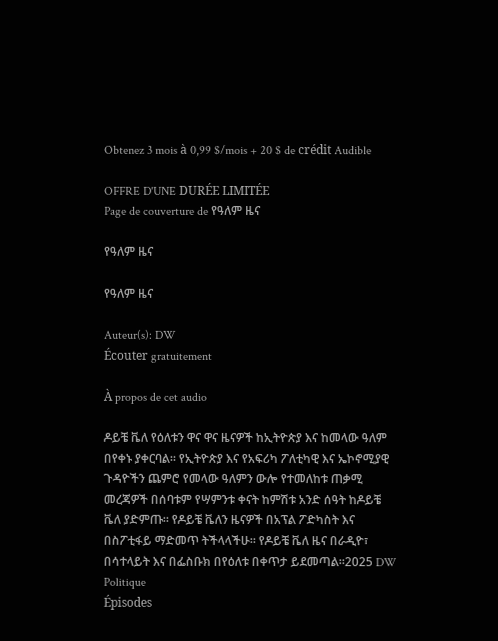Obtenez 3 mois à 0,99 $/mois + 20 $ de crédit Audible

OFFRE D'UNE DURÉE LIMITÉE
Page de couverture de የዓለም ዜና

የዓለም ዜና

የዓለም ዜና

Auteur(s): DW
Écouter gratuitement

À propos de cet audio

ዶይቼ ቬለ የዕለቱን ዋና ዋና ዜናዎች ከኢትዮጵያ እና ከመላው ዓለም በየቀኑ ያቀርባል። የኢትዮጵያ እና የአፍሪካ ፖለቲካዊ እና ኤኮኖሚያዊ ጉዳዮችን ጨምሮ የመላው ዓለምን ውሎ የተመለከቱ ጠቃሚ መረጃዎች በሰባቱም የሣምንቱ ቀናት ከምሽቱ አንድ ሰዓት ከዶይቼ ቬለ ያድምጡ። የዶይቼ ቬለን ዜናዎች በአፕል ፖድካስት እና በስፖቲፋይ ማድመጥ ትችላላችሁ። የዶይቼ ቬለ ዜና በራዲዮ፣ በሳተላይት እና በፌስቡክ በየዕለቱ በቀጥታ ይደመጣል።2025 DW Politique
Épisodes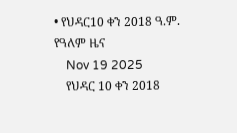• የህዳር10 ቀን 2018 ዓ.ም. የዓለም ዜና
    Nov 19 2025
    የህዳር 10 ቀን 2018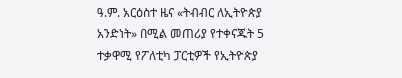ዓ.ም. አርዕስተ ዜና «ትብብር ለኢትዮጵያ አንድነት» በሚል መጠሪያ የተቀናጁት 5 ተቃዋሚ የፖለቲካ ፓርቲዎች የኢትዮጵያ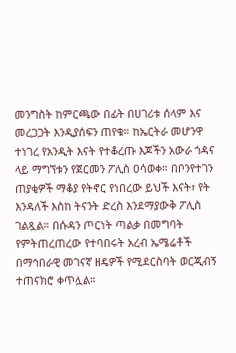መንግስት ከምርጫው በፊት በሀገሪቱ ሰላም እና መረጋጋት እንዲያሰፍን ጠየቁ። ከኤርትራ መሆንዋ ተነገረ የአንዲት እናት የተቆረጡ እጆችን አውራ ጎዳና ላይ ማግኘቱን የጀርመን ፖሊስ ዐሳወቀ። በቦንየተገን ጠያቂዎች ማቆያ የትኖር የነበረው ይህች እናት፣ የት እንዳለች እስከ ትናንት ድረስ እንደማያውቅ ፖሊስ ገልጿል። በሱዳን ጦርነት ጣልቃ በመግባት የምትጠረጠረው የተባበሩት አረብ ኤሜሬቶች በማኅበራዊ መገናኛ ዘዴዎች የሚደርስባት ወርጂብኝ ተጠናክሮ ቀጥሏል።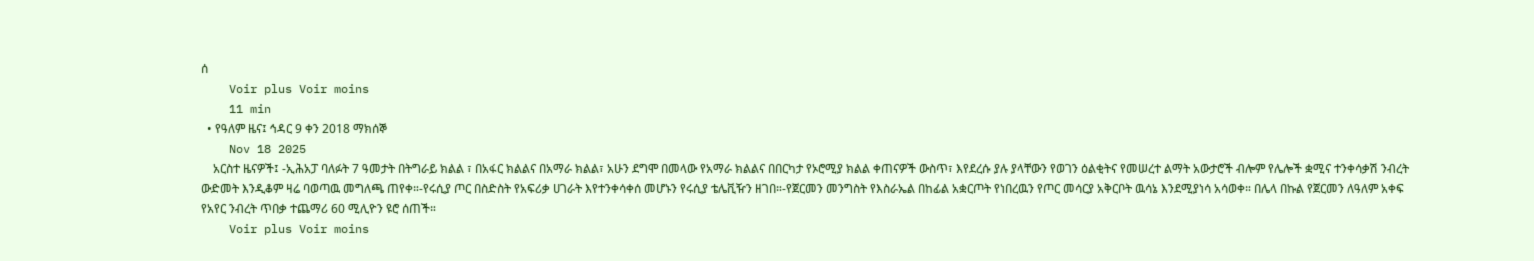ሰ
    Voir plus Voir moins
    11 min
  • የዓለም ዜና፤ ኅዳር 9 ቀን 2018 ማክሰኞ
    Nov 18 2025
    አርስተ ዜናዎች፤ -ኢሕአፓ ባለፉት 7 ዓመታት በትግራይ ክልል ፣ በአፋር ክልልና በአማራ ክልል፣ አሁን ደግሞ በመላው የአማራ ክልልና በበርካታ የኦሮሚያ ክልል ቀጠናዎች ውስጥ፣ እየደረሱ ያሉ ያላቸውን የወገን ዕልቂትና የመሠረተ ልማት አውታሮች ብሎም የሌሎች ቋሚና ተንቀሳቃሽ ንብረት ውድመት እንዲቆም ዛሬ ባወጣዉ መግለጫ ጠየቀ።-የሩሲያ ጦር በስድስት የአፍሪቃ ሀገራት እየተንቀሳቀሰ መሆኑን የሩሲያ ቴሌቪዥን ዘገበ።-የጀርመን መንግስት የእስራኤል በከፊል አቋርጦት የነበረዉን የጦር መሳርያ አቅርቦት ዉሳኔ እንደሚያነሳ አሳወቀ። በሌላ በኩል የጀርመን ለዓለም አቀፍ የአየር ንብረት ጥበቃ ተጨማሪ 60 ሚሊዮን ዩሮ ሰጠች።
    Voir plus Voir moins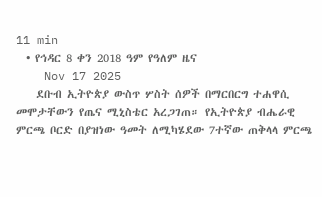11 min
  • የኅዳር 8 ቀን 2018 ዓም የዓለም ዜና
    Nov 17 2025
    ደቡብ ኢትዮጵያ ውስጥ ሦስት ሰዎች በማርበርግ ተሐዋሲ መሞታቸውን የጤና ሚኒስቴር አረጋገጠ። የኢትዮጵያ ብሔራዊ ምርጫ ቦርድ በያዝነው ዓመት ለሚካሄደው 7ተኛው ጠቅላላ ምርጫ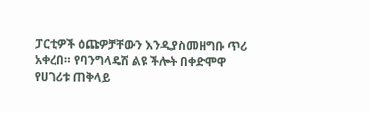ፓርቲዎች ዕጩዎቻቸውን እንዲያስመዘግቡ ጥሪ አቀረበ። የባንግላዴሽ ልዩ ችሎት በቀድሞዋ የሀገሪቱ ጠቅላይ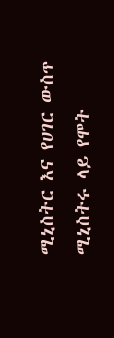ሚኒስትር እና የሀገር ውስጥ ሚኒስትሩ ላይ የሞት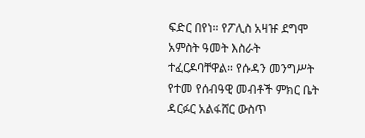ፍድር በየነ። የፖሊስ አዛዡ ደግሞ አምስት ዓመት እስራት ተፈርዶባቸዋል። የሱዳን መንግሥት የተመ የሰብዓዊ መብቶች ምክር ቤት ዳርፉር አልፋሸር ውስጥ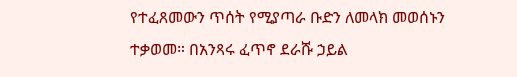የተፈጸመውን ጥሰት የሚያጣራ ቡድን ለመላክ መወሰኑን ተቃወመ። በአንጻሩ ፈጥኖ ደራሹ ኃይል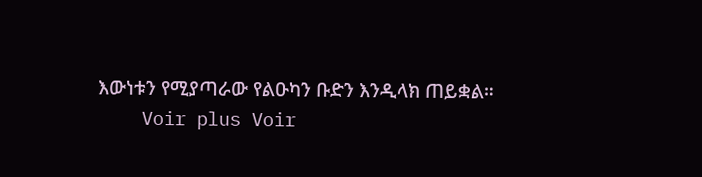እውነቱን የሚያጣራው የልዑካን ቡድን እንዲላክ ጠይቋል።
    Voir plus Voir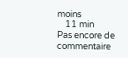moins
    11 min
Pas encore de commentaire